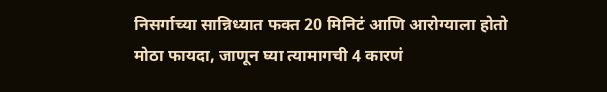निसर्गाच्या सान्निध्यात फक्त 20 मिनिटं आणि आरोग्याला होतो मोठा फायदा, जाणून घ्या त्यामागची 4 कारणं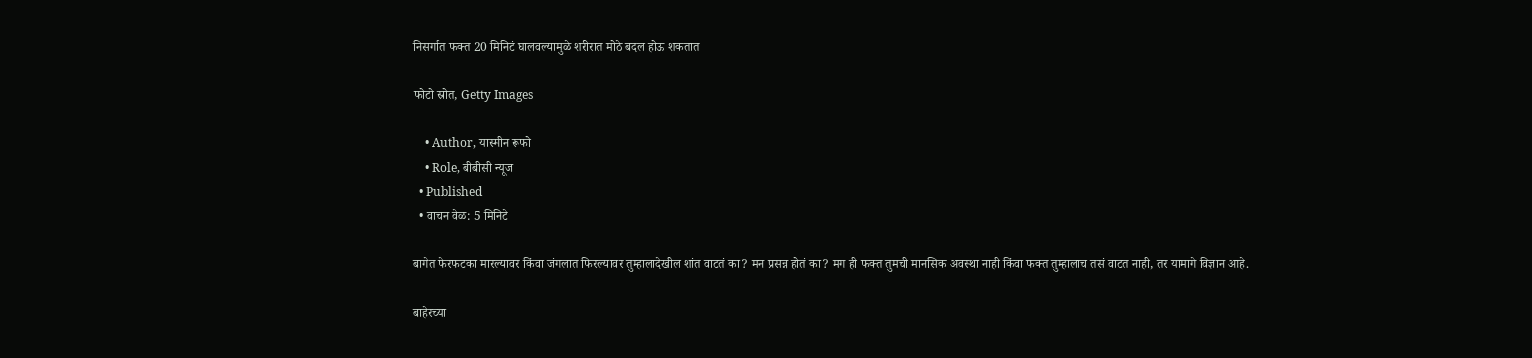निसर्गात फक्त 20 मिनिटं घालवल्यामुळे शरीरात मोठे बदल होऊ शकतात

फोटो स्रोत, Getty Images

    • Author, यास्मीन रूफो
    • Role, बीबीसी न्यूज
  • Published
  • वाचन वेळ: 5 मिनिटे

बागेत फेरफटका मारल्यावर किंवा जंगलात फिरल्यावर तुम्हालादेखील शांत वाटतं का? मन प्रसन्न होतं का? मग ही फक्त तुमची मानसिक अवस्था नाही किंवा फक्त तुम्हालाच तसं वाटत नाही, तर यामागे विज्ञान आहे.

बाहेरच्या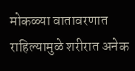मोकळ्या वातावरणात राहिल्यामुळे शरीरात अनेक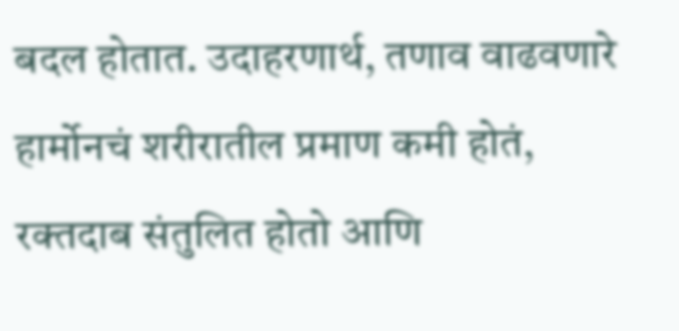बदल होतात. उदाहरणार्थ, तणाव वाढवणारे हार्मोनचं शरीरातील प्रमाण कमी होतं, रक्तदाब संतुलित होतो आणि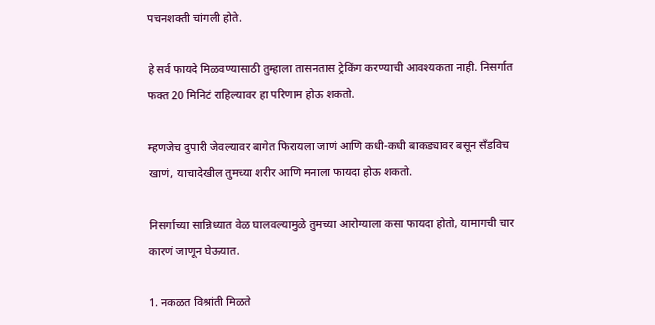पचनशक्ती चांगली होते.

हे सर्व फायदे मिळवण्यासाठी तुम्हाला तासनतास ट्रेकिंग करण्याची आवश्यकता नाही. निसर्गात फक्त 20 मिनिटं राहिल्यावर हा परिणाम होऊ शकतो.

म्हणजेच दुपारी जेवल्यावर बागेत फिरायला जाणं आणि कधी-कधी बाकड्यावर बसून सँडविच खाणं, याचादेखील तुमच्या शरीर आणि मनाला फायदा होऊ शकतो.

निसर्गाच्या सान्निध्यात वेळ घालवल्यामुळे तुमच्या आरोग्याला कसा फायदा होतो, यामागची चार कारणं जाणून घेऊयात.

1. नकळत विश्रांती मिळते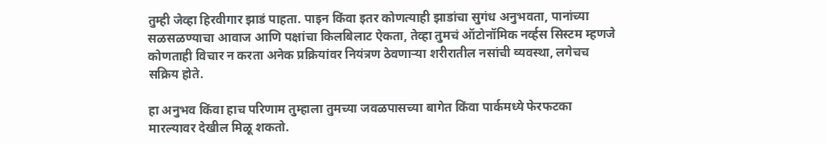तुम्ही जेव्हा हिरवीगार झाडं पाहता. पाइन किंवा इतर कोणत्याही झाडांचा सुगंध अनुभवता, पानांच्या सळसळण्याचा आवाज आणि पक्षांचा किलबिलाट ऐकता, तेव्हा तुमचं ऑटोनॉमिक नर्व्हस सिस्टम म्हणजे कोणताही विचार न करता अनेक प्रक्रियांवर नियंत्रण ठेवणाऱ्या शरीरातील नसांची व्यवस्था, लगेचच सक्रिय होते.

हा अनुभव किंवा हाच परिणाम तुम्हाला तुमच्या जवळपासच्या बागेत किंवा पार्कमध्ये फेरफटका मारल्यावर देखील मिळू शकतो.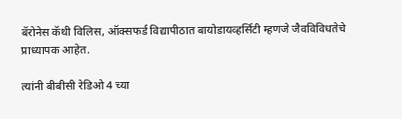बॅरोनेस कॅथी विलिस, ऑक्सफर्ड विद्यापीठात बायोडायव्हर्सिटी म्हणजे जैवविविधतेचे प्राध्यापक आहेत.

त्यांनी बीबीसी रेडिओ 4 च्या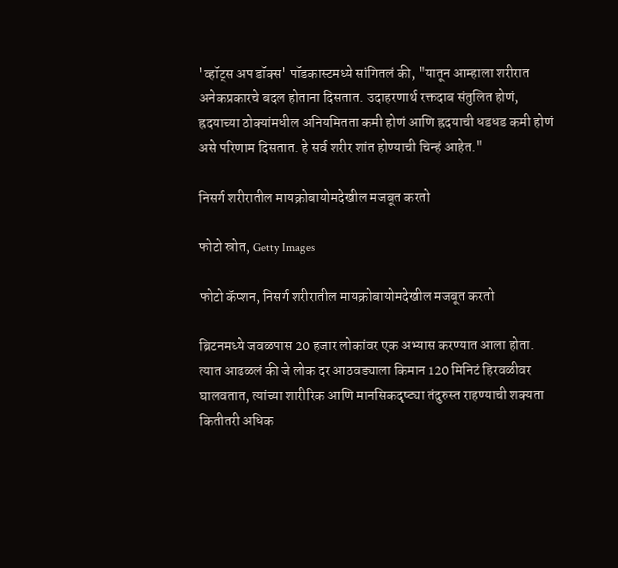'व्हॉट्स अप डॉक्स' पॉडकास्टमध्ये सांगितलं की, "यातून आम्हाला शरीरात अनेकप्रकारचे बदल होताना दिसतात. उदाहरणार्थ रक्तदाब संतुलित होणं, ह्रदयाच्या ठोक्यांमधील अनियमितता कमी होणं आणि ह्रदयाची धडधड कमी होणं असे परिणाम दिसतात. हे सर्व शरीर शांत होण्याची चिन्हं आहेत."

निसर्ग शरीरातील मायक्रोबायोमदेखील मजबूत करतो

फोटो स्रोत, Getty Images

फोटो कॅप्शन, निसर्ग शरीरातील मायक्रोबायोमदेखील मजबूत करतो

ब्रिटनमध्ये जवळपास 20 हजार लोकांवर एक अभ्यास करण्यात आला होता. त्यात आढळलं की जे लोक दर आठवड्याला किमान 120 मिनिटं हिरवळीवर घालवतात, त्यांच्या शारीरिक आणि मानसिकदृष्ट्या तंदुरुस्त राहण्याची शक्यता कितीतरी अधिक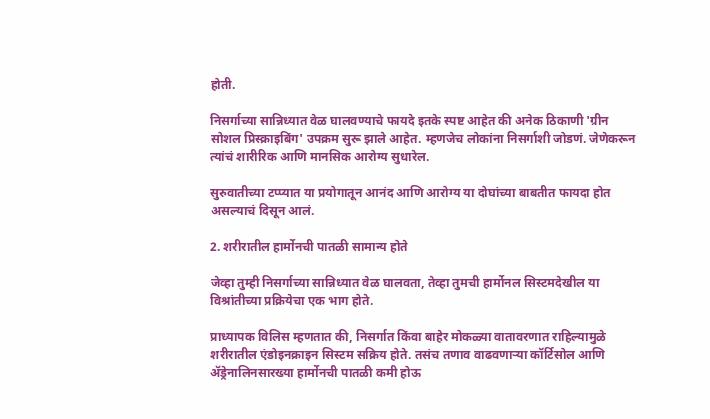होती.

निसर्गाच्या सान्निध्यात वेळ घालवण्याचे फायदे इतके स्पष्ट आहेत की अनेक ठिकाणी 'ग्रीन सोशल प्रिस्क्राइबिंग' उपक्रम सुरू झाले आहेत. म्हणजेच लोकांना निसर्गाशी जोडणं. जेणेकरून त्यांचं शारीरिक आणि मानसिक आरोग्य सुधारेल.

सुरुवातीच्या टप्प्यात या प्रयोगातून आनंद आणि आरोग्य या दोघांच्या बाबतीत फायदा होत असल्याचं दिसून आलं.

2. शरीरातील हार्मोनची पातळी सामान्य होते

जेव्हा तुम्ही निसर्गाच्या सान्निध्यात वेळ घालवता, तेव्हा तुमची हार्मोनल सिस्टमदेखील या विश्रांतीच्या प्रक्रियेचा एक भाग होते.

प्राध्यापक विलिस म्हणतात की, निसर्गात किंवा बाहेर मोकळ्या वातावरणात राहिल्यामुळे शरीरातील एंडोइनक्राइन सिस्टम सक्रिय होते. तसंच तणाव वाढवणाऱ्या कॉर्टिसोल आणि ॲड्रेनालिनसारख्या हार्मोनची पातळी कमी होऊ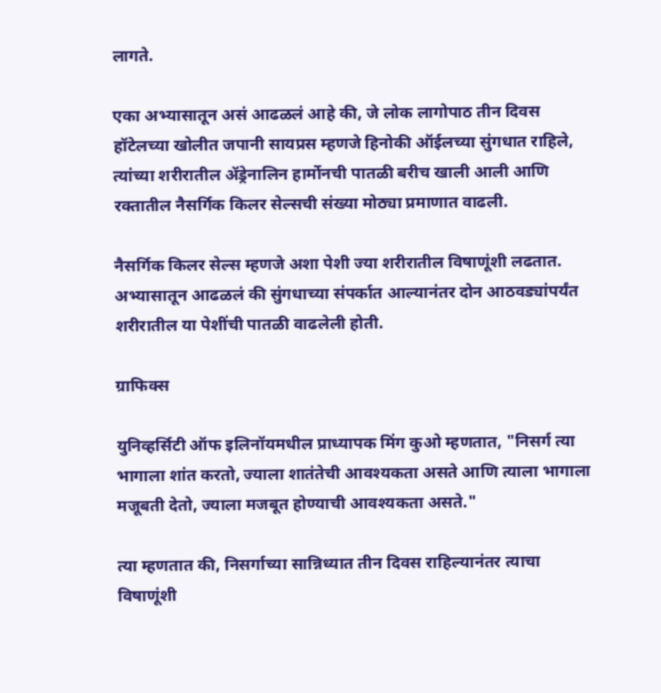लागते.

एका अभ्यासातून असं आढळलं आहे की, जे लोक लागोपाठ तीन दिवस हॉटेलच्या खोलीत जपानी सायप्रस म्हणजे हिनोकी ऑईलच्या सुंगधात राहिले, त्यांच्या शरीरातील ॲड्रेनालिन हार्मोनची पातळी बरीच खाली आली आणि रक्तातील नैसर्गिक किलर सेल्सची संख्या मोठ्या प्रमाणात वाढली.

नैसर्गिक किलर सेल्स म्हणजे अशा पेशी ज्या शरीरातील विषाणूंशी लढतात. अभ्यासातून आढळलं की सुंगधाच्या संपर्कात आल्यानंतर दोन आठवड्यांपर्यंत शरीरातील या पेशींची पातळी वाढलेली होती.

ग्राफिक्स

युनिव्हर्सिटी ऑफ इलिनॉयमधील प्राध्यापक मिंग कुओ म्हणतात, "निसर्ग त्या भागाला शांत करतो, ज्याला शातंतेची आवश्यकता असते आणि त्याला भागाला मजूबती देतो, ज्याला मजबूत होण्याची आवश्यकता असते."

त्या म्हणतात की, निसर्गाच्या सान्निध्यात तीन दिवस राहिल्यानंतर त्याचा विषाणूंशी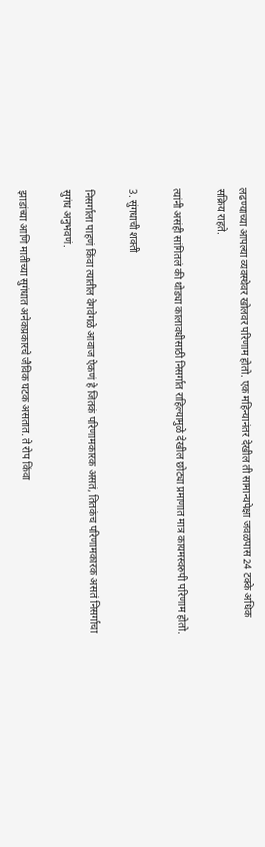लढण्याच्या आपल्या व्यवस्थेवर खोलवर परिणाम होतो. एक महिन्यानंतर देखील ती सामान्यपेक्षा जवळपास 24 टक्के अधिक सक्रिय राहते.

त्यांनी असंही सांगितलं की थोड्या कालावधीसाठी निसर्गात राहिल्यामुळे देखील छोट्या प्रमाणात मात्र कायमस्वरुपी परिणाम होतो.

3. सुंगधाची शक्ती

निसर्गाला पाहणं किंवा त्यातील वेगवेगळे आवाज ऐकणं हे जितकं परिणामकारक असतं, तितकंच परिणामकारक असतं निसर्गाचा सुगंध अनुभवणं.

झाडांच्या आणि मातीच्या सुगंधात अनेकप्रकारचे जैविक घटक असतात. ते रोप किंवा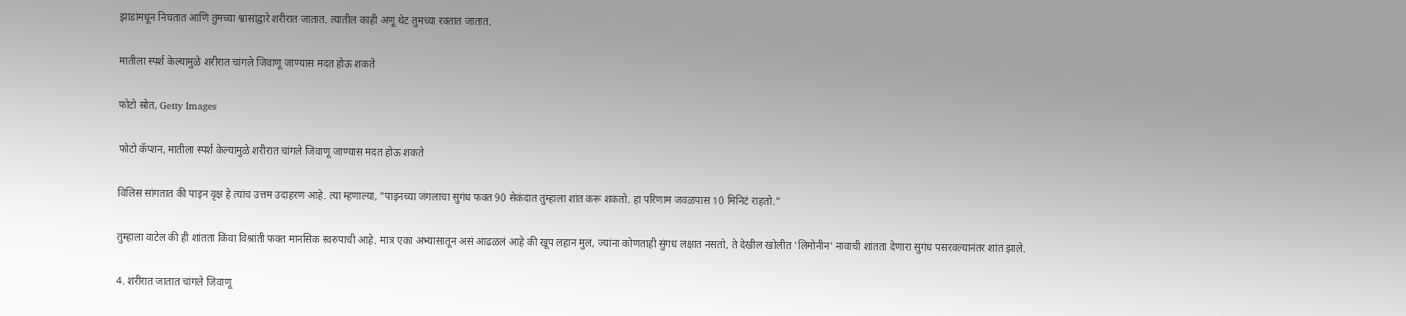झाडांमधून निघतात आणि तुमच्या श्वासांद्वारे शरीरात जातात. त्यातील काही अणू थेट तुमच्या रक्तात जातात.

मातीला स्पर्श केल्यामुळे शरीरात चांगले जिवाणू जाण्यास मदत होऊ शकते

फोटो स्रोत, Getty Images

फोटो कॅप्शन, मातीला स्पर्श केल्यामुळे शरीरात चांगले जिवाणू जाण्यास मदत होऊ शकते

विलिस सांगतात की पाइन वृक्ष हे त्यांच उत्तम उदाहरण आहे. त्या म्हणाल्या, "पाइनच्या जंगलाचा सुगंध फक्त 90 सेकंदात तुम्हाला शांत करू शकतो. हा परिणाम जवळपास 10 मिनिटं राहतो."

तुम्हाला वाटेल की ही शांतता किंवा विश्रांती फक्त मानसिक स्वरुपाची आहे. मात्र एका अभ्यासातून असं आढळलं आहे की खूप लहान मुलं, ज्यांना कोणताही सुंगध लक्षात नसतो, ते देखील खोलीत 'लिमोनीन' नावाची शांतता देणारा सुगंध पसरवल्यानंतर शांत झाले.

4. शरीरात जातात चांगले जिवाणू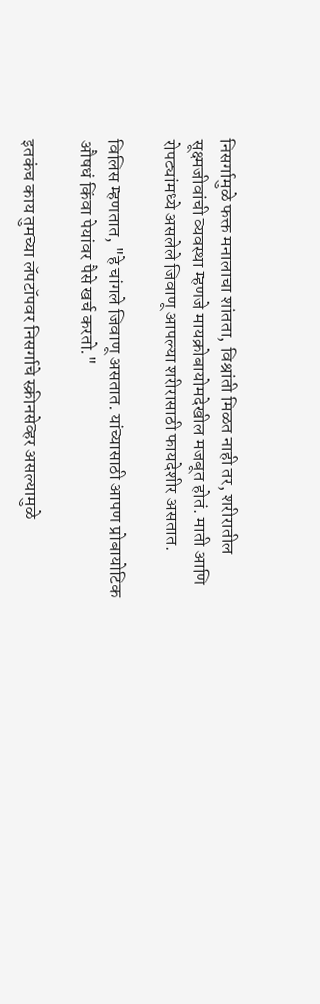निसर्गामुळे फक्त मनालाचा शांतता, विश्रांती मिळत नाही तर, शरीरातील सूक्ष्मजीवांची व्यवस्था म्हणजे मायक्रोबायोमदेखील मजबूत होतं. माती आणि रोपट्यांमध्ये असलेले जिवाणू आपल्या शरीरासाठी फायदेशीर असतात.

विलिस म्हणतात, "हे चांगले जिवाणू असतात. यांच्यासाठी आपण प्रोबायोटिक औषधं किंवा पेयांवर पैसे खर्च करतो."

इतकंच काय तुमच्या लॅपटॉपवर निसर्गाचे स्क्रीनसेव्हर असल्यामुळे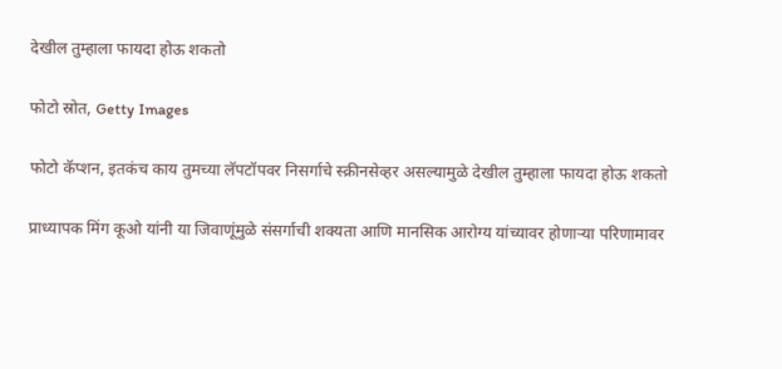देखील तुम्हाला फायदा होऊ शकतो

फोटो स्रोत, Getty Images

फोटो कॅप्शन, इतकंच काय तुमच्या लॅपटॉपवर निसर्गाचे स्क्रीनसेव्हर असल्यामुळे देखील तुम्हाला फायदा होऊ शकतो

प्राध्यापक मिंग कूओ यांनी या जिवाणूंमुळे संसर्गाची शक्यता आणि मानसिक आरोग्य यांच्यावर होणाऱ्या परिणामावर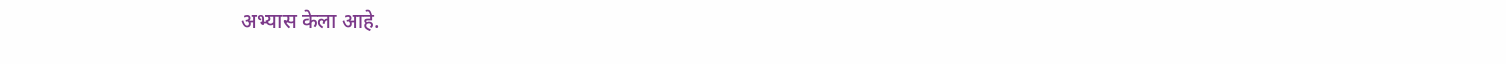अभ्यास केला आहे.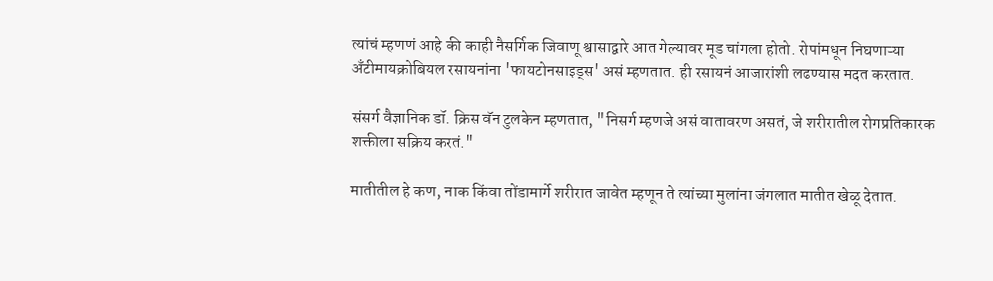त्यांचं म्हणणं आहे की काही नैसर्गिक जिवाणू श्वासाद्वारे आत गेल्यावर मूड चांगला होतो. रोपांमधून निघणाऱ्या अँटीमायक्रोबियल रसायनांना 'फायटोनसाइड्स' असं म्हणतात. ही रसायनं आजारांशी लढण्यास मदत करतात.

संसर्ग वैज्ञानिक डॉ. क्रिस वॅन टुलकेन म्हणतात, "निसर्ग म्हणजे असं वातावरण असतं, जे शरीरातील रोगप्रतिकारक शक्तीला सक्रिय करतं."

मातीतील हे कण, नाक किंवा तोंडामार्गे शरीरात जावेत म्हणून ते त्यांच्या मुलांना जंगलात मातीत खेळू देतात.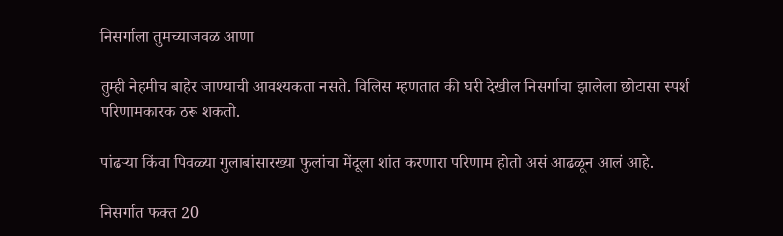निसर्गाला तुमच्याजवळ आणा

तुम्ही नेहमीच बाहेर जाण्याची आवश्यकता नसते. विलिस म्हणतात की घरी देखील निसर्गाचा झालेला छोटासा स्पर्श परिणामकारक ठरू शकतो.

पांढऱ्या किंवा पिवळ्या गुलाबांसारख्या फुलांचा मेंदूला शांत करणारा परिणाम होतो असं आढळून आलं आहे.

निसर्गात फक्त 20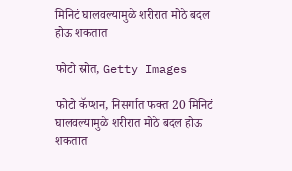मिनिटं घालवल्यामुळे शरीरात मोठे बदल होऊ शकतात

फोटो स्रोत, Getty Images

फोटो कॅप्शन, निसर्गात फक्त 20 मिनिटं घालवल्यामुळे शरीरात मोठे बदल होऊ शकतात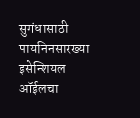सुगंधासाठी पायनिनसारख्या इसेन्शियल ऑईलचा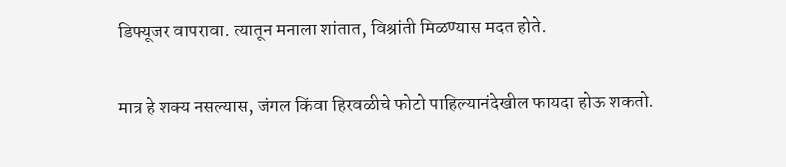डिफ्यूजर वापरावा. त्यातून मनाला शांतात, विश्रांती मिळण्यास मदत होते.

मात्र हे शक्य नसल्यास, जंगल किंवा हिरवळीचे फोटो पाहिल्यानंदेखील फायदा होऊ शकतो.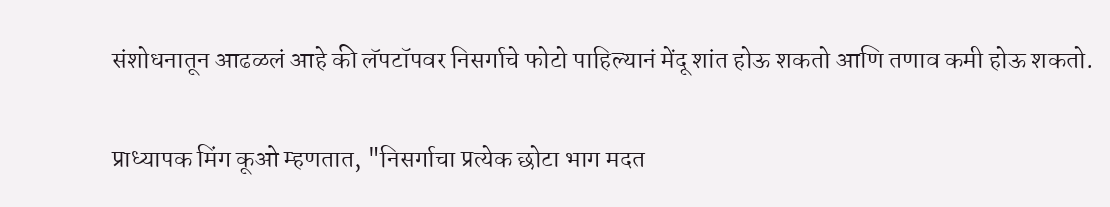संशोधनातून आढळलं आहे की लॅपटॉपवर निसर्गाचे फोटो पाहिल्यानं मेंदू शांत होऊ शकतो आणि तणाव कमी होऊ शकतो.

प्राध्यापक मिंग कूओ म्हणतात, "निसर्गाचा प्रत्येक छोटा भाग मदत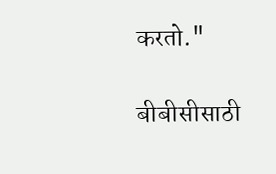करतो."

बीबीसीसाठी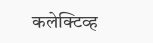कलेक्टिव्ह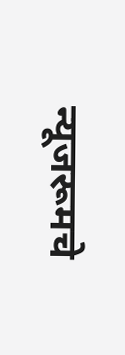न्यूजरूमचे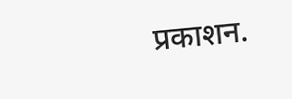प्रकाशन.